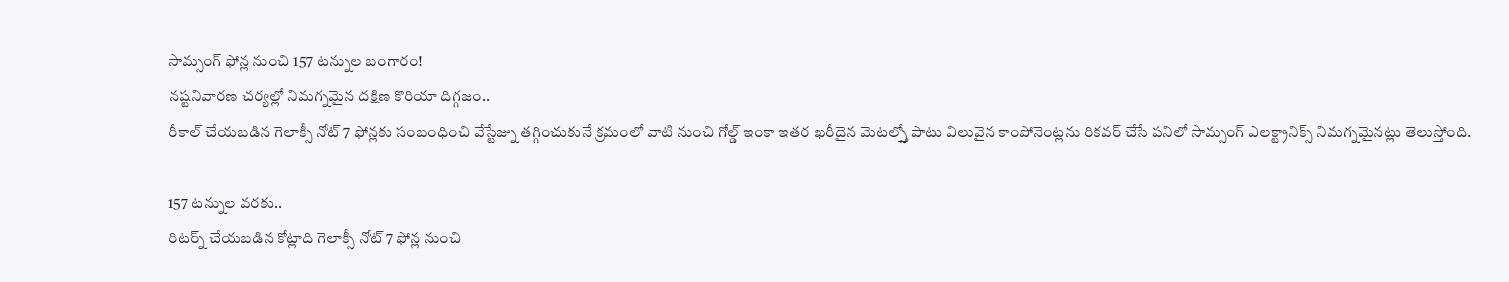సామ్సంగ్ ఫోన్ల నుంచి 157 టన్నుల బంగారం!
నష్టనివారణ చర్యల్లో నిమగ్నమైన దక్షిణ కొరియా దిగ్గజం..
రీకాల్ చేయబడిన గెలాక్సీ నోట్ 7 ఫోన్లకు సంబంధించి వేస్టేజ్ను తగ్గించుకునే క్రమంలో వాటి నుంచి గోల్డ్ ఇంకా ఇతర ఖరీదైన మెటల్స్తో పాటు విలువైన కాంపోనెంట్లను రికవర్ చేసే పనిలో సామ్సంగ్ ఎలక్ట్రానిక్స్ నిమగ్నమైనట్లు తెలుస్తోంది.

157 టన్నుల వరకు..
రిటర్న్ చేయబడిన కోట్లాది గెలాక్సీ నోట్ 7 ఫోన్ల నుంచి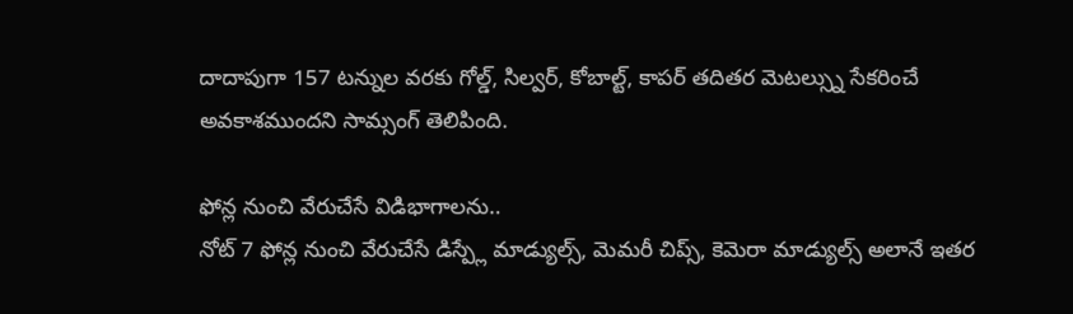దాదాపుగా 157 టన్నుల వరకు గోల్డ్, సిల్వర్, కోబాల్ట్, కాపర్ తదితర మెటల్స్ను సేకరించే అవకాశముందని సామ్సంగ్ తెలిపింది.

ఫోన్ల నుంచి వేరుచేసే విడిభాగాలను..
నోట్ 7 ఫోన్ల నుంచి వేరుచేసే డిస్ప్లే మాడ్యుల్స్, మెమరీ చిప్స్, కెమెరా మాడ్యుల్స్ అలానే ఇతర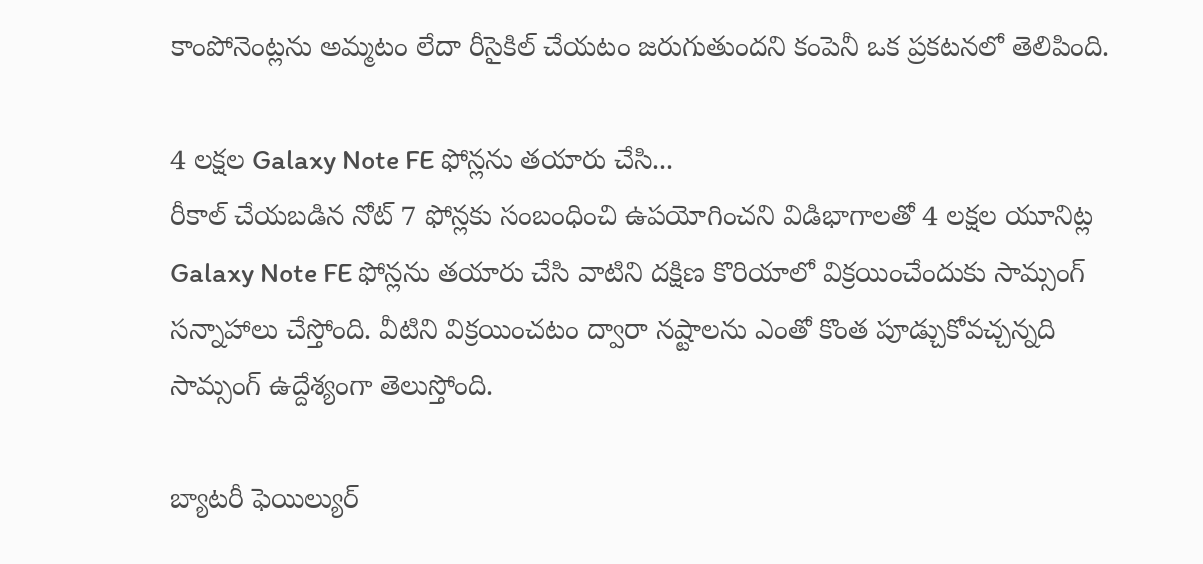కాంపోనెంట్లను అమ్మటం లేదా రీసైకిల్ చేయటం జరుగుతుందని కంపెనీ ఒక ప్రకటనలో తెలిపింది.

4 లక్షల Galaxy Note FE ఫోన్లను తయారు చేసి...
రీకాల్ చేయబడిన నోట్ 7 ఫోన్లకు సంబంధించి ఉపయోగించని విడిభాగాలతో 4 లక్షల యూనిట్ల Galaxy Note FE ఫోన్లను తయారు చేసి వాటిని దక్షిణ కొరియాలో విక్రయించేందుకు సామ్సంగ్ సన్నాహాలు చేస్తోంది. వీటిని విక్రయించటం ద్వారా నష్టాలను ఎంతో కొంత పూడ్చుకోవచ్చన్నది సామ్సంగ్ ఉద్దేశ్యంగా తెలుస్తోంది.

బ్యాటరీ ఫెయిల్యుర్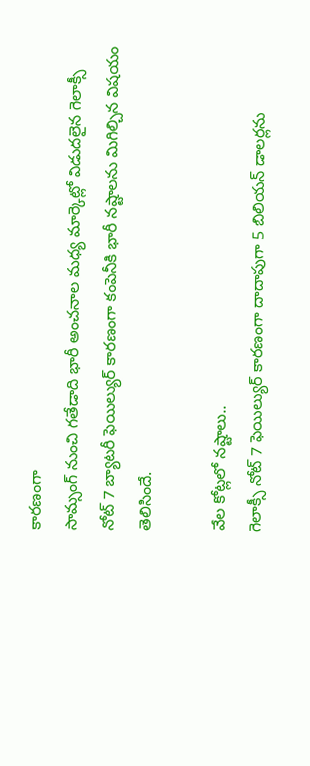కారణంగా
సామ్సంగ్ నుంచి గతేడాది భారీ అంచనాల మధ్య మార్కెట్లో విడుదలైన గెలాక్సీ నోట్ 7 బ్యాటరీ ఫెయిల్యుర్ కారణంగా కంపెనీకి భారీ నష్టాలను మిగిల్చిన విషయం తెలిసిందే.

వేల కోట్లలో నష్టాలు..
గెలాక్సీ నోట్ 7 ఫెయిల్యుర్ కారణంగా దాదాపుగా 5 బిలియన్ డాలర్లను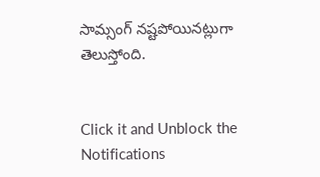సామ్సంగ్ నష్టపోయినట్లుగా తెలుస్తోంది.


Click it and Unblock the Notifications